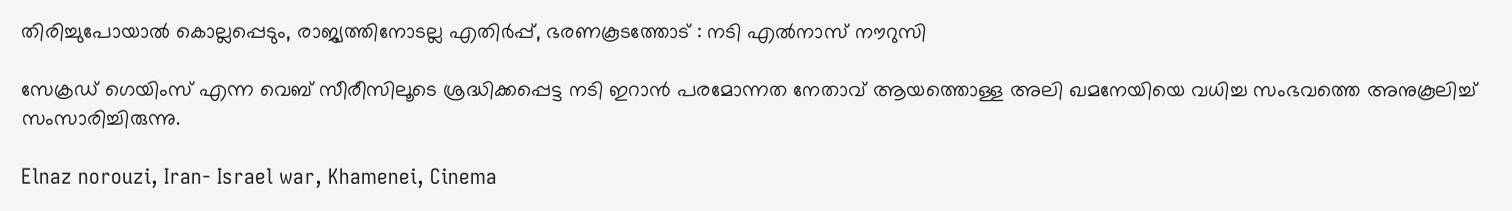തിരിച്ചുപോയാൽ കൊല്ലപ്പെടും, രാജ്യത്തിനോടല്ല എതിർപ്പ്, ഭരണകൂടത്തോട് : നടി എൽനാസ് നൗറുസി

സേക്രഡ് ഗെയിംസ് എന്ന വെബ് സീരീസിലൂടെ ശ്രദ്ധിക്കപ്പെട്ട നടി ഇറാന്‍ പരമോന്നത നേതാവ് ആയത്തൊള്ള അലി ഖമനേയിയെ വധിച്ച സംഭവത്തെ അനുകൂലിച്ച് സംസാരിച്ചിരുന്നു.

Elnaz norouzi, Iran- Israel war, Khamenei, Cinema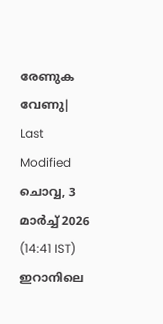രേണുക വേണു| Last Modified ചൊവ്വ, 3 മാര്‍ച്ച് 2026 (14:41 IST)
ഇറാനിലെ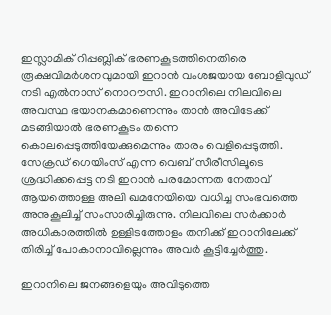ഇസ്ലാമിക് റിപ്പബ്ലിക് ഭരണകൂടത്തിനെതിരെ രൂക്ഷവിമര്‍ശനവുമായി ഇറാന്‍ വംശജയായ ബോളിവുഡ് നടി എല്‍നാസ് നൊറൗസി. ഇറാനിലെ നിലവിലെ അവസ്ഥ ഭയാനകമാണെന്നും താന്‍ അവിടേക്ക് മടങ്ങിയാല്‍ ഭരണകൂടം തന്നെ കൊലപ്പെടുത്തിയേക്കുമെന്നും താരം വെളിപ്പെടുത്തി. സേക്രഡ് ഗെയിംസ് എന്ന വെബ് സീരീസിലൂടെ ശ്രദ്ധിക്കപ്പെട്ട നടി ഇറാന്‍ പരമോന്നത നേതാവ് ആയത്തൊള്ള അലി ഖമനേയിയെ വധിച്ച സംഭവത്തെ അനുകൂലിച്ച് സംസാരിച്ചിരുന്നു. നിലവിലെ സര്‍ക്കാര്‍ അധികാരത്തില്‍ ഉള്ളിടത്തോളം തനിക്ക് ഇറാനിലേക്ക് തിരിച്ച് പോകാനാവില്ലെന്നും അവര്‍ കൂട്ടിച്ചേര്‍ത്തു.

ഇറാനിലെ ജനങ്ങളെയും അവിടുത്തെ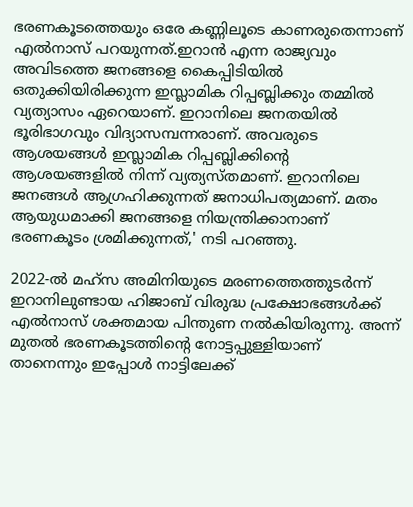ഭരണകൂടത്തെയും ഒരേ കണ്ണിലൂടെ കാണരുതെന്നാണ് എല്‍നാസ് പറയുന്നത്.ഇറാന്‍ എന്ന രാജ്യവും അവിടത്തെ ജനങ്ങളെ കൈപ്പിടിയില്‍ ഒതുക്കിയിരിക്കുന്ന ഇസ്ലാമിക റിപ്പബ്ലിക്കും തമ്മില്‍ വ്യത്യാസം ഏറെയാണ്. ഇറാനിലെ ജനതയില്‍ ഭൂരിഭാഗവും വിദ്യാസമ്പന്നരാണ്. അവരുടെ ആശയങ്ങള്‍ ഇസ്ലാമിക റിപ്പബ്ലിക്കിന്റെ ആശയങ്ങളില്‍ നിന്ന് വ്യത്യസ്തമാണ്. ഇറാനിലെ ജനങ്ങള്‍ ആഗ്രഹിക്കുന്നത് ജനാധിപത്യമാണ്. മതം ആയുധമാക്കി ജനങ്ങളെ നിയന്ത്രിക്കാനാണ് ഭരണകൂടം ശ്രമിക്കുന്നത്,' നടി പറഞ്ഞു.

2022-ല്‍ മഹ്‌സ അമിനിയുടെ മരണത്തെത്തുടര്‍ന്ന് ഇറാനിലുണ്ടായ ഹിജാബ് വിരുദ്ധ പ്രക്ഷോഭങ്ങള്‍ക്ക് എല്‍നാസ് ശക്തമായ പിന്തുണ നല്‍കിയിരുന്നു. അന്ന് മുതല്‍ ഭരണകൂടത്തിന്റെ നോട്ടപ്പുള്ളിയാണ് താനെന്നും ഇപ്പോള്‍ നാട്ടിലേക്ക്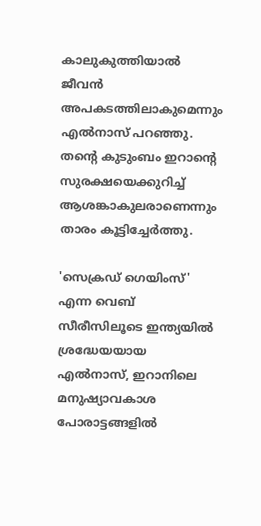കാലുകുത്തിയാല്‍ ജീവന്‍ അപകടത്തിലാകുമെന്നും എല്‍നാസ് പറഞ്ഞു. തന്റെ കുടുംബം ഇറാന്റെ സുരക്ഷയെക്കുറിച്ച് ആശങ്കാകുലരാണെന്നും താരം കൂട്ടിച്ചേര്‍ത്തു.

'സെക്രഡ് ഗെയിംസ്' എന്ന വെബ് സീരീസിലൂടെ ഇന്ത്യയില്‍ ശ്രദ്ധേയയായ എല്‍നാസ്, ഇറാനിലെ മനുഷ്യാവകാശ പോരാട്ടങ്ങളില്‍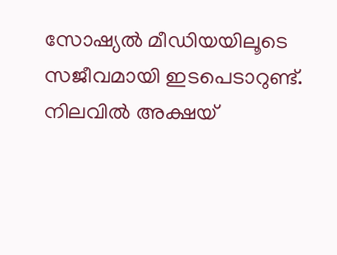സോഷ്യല്‍ മീഡിയയിലൂടെ സജീവമായി ഇടപെടാറുണ്ട്. നിലവില്‍ അക്ഷയ്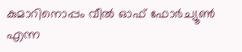കുമാറിനൊപ്പം വീല്‍ ഓഫ് ഫോര്‍ച്യൂണ്‍ എന്ന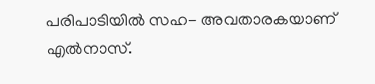പരിപാടിയില്‍ സഹ- അവതാരകയാണ് എല്‍നാസ്.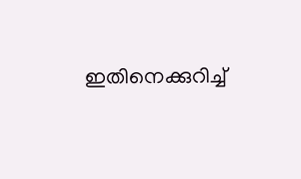ഇതിനെക്കുറിച്ച്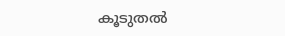കൂടുതല്‍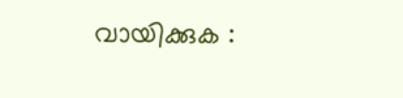വായിക്കുക :